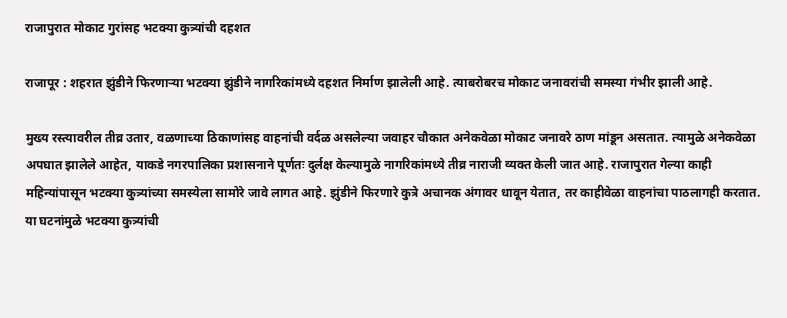राजापुरात मोकाट गुरांसह भटक्या कुत्र्यांची दहशत

राजापूर : शहरात झुंडीने फिरणाऱ्या भटक्या झुंडीने नागरिकांमध्ये दहशत निर्माण झालेली आहे. त्याबरोबरच मोकाट जनावरांची समस्या गंभीर झाली आहे.

मुख्य रस्त्यावरील तीव्र उतार, वळणाच्या ठिकाणांसह वाहनांची वर्दळ असलेल्या जवाहर चौकात अनेकवेळा मोकाट जनावरे ठाण मांडून असतात. त्यामुळे अनेकवेळा अपघात झालेले आहेत, याकडे नगरपालिका प्रशासनाने पूर्णतः दुर्लक्ष केल्यामुळे नागरिकांमध्ये तीव्र नाराजी व्यक्त केली जात आहे. राजापुरात गेल्या काही महिन्यांपासून भटक्या कुत्र्यांच्या समस्येला सामोरे जावे लागत आहे. झुंडीने फिरणारे कुत्रे अचानक अंगावर धावून येतात, तर काहीवेळा वाहनांचा पाठलागही करतात. या घटनांमुळे भटक्या कुत्र्यांची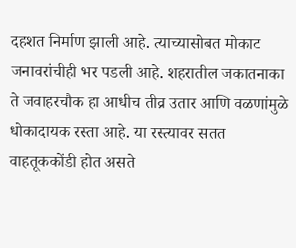दहशत निर्माण झाली आहे. त्याच्यासोबत मोकाट जनावरांचीही भर पडली आहे. शहरातील जकातनाका ते जवाहरचौक हा आधीच तीव्र उतार आणि वळणांमुळे धोकादायक रस्ता आहे. या रस्त्यावर सतत वाहतू‌ककोंडी होत असते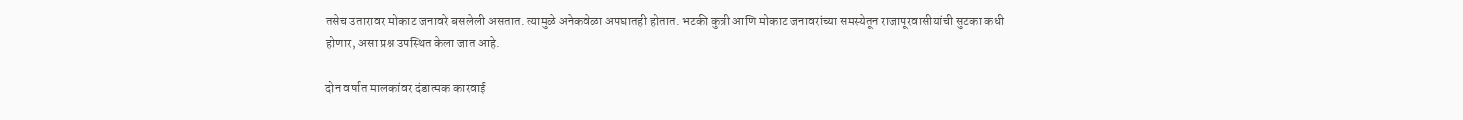तसेच उतारावर मोकाट जनावरे बसलेली असतात. त्यामुळे अनेकवेळा अपघातही होतात. भटकी कुत्री आणि मोकाट जनावरांच्या समस्येतून राजापूरवासीयांची सुटका कधी होणार, असा प्रश्न उपस्थित केला जात आहे.

दोन वर्षात मालकांवर दंडात्मक कारवाई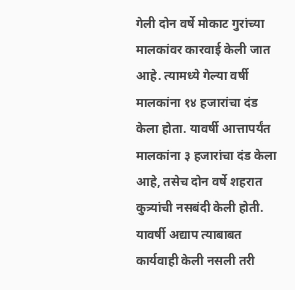गेली दोन वर्षे मोकाट गुरांच्या मालकांवर कारवाई केली जात आहे. त्यामध्ये गेल्या वर्षी मालकांना १४ हजारांचा दंड केला होता. यावर्षी आत्तापर्यंत मालकांना ३ हजारांचा दंड केला आहे, तसेच दोन वर्षे शहरात कुत्र्यांची नसबंदी केली होती. यावर्षी अद्याप त्याबाबत कार्यवाही केली नसली तरी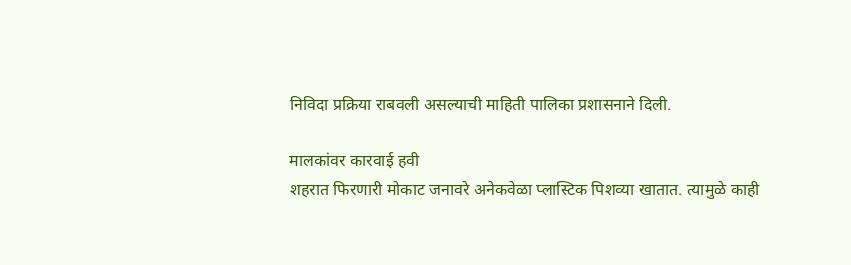निविदा प्रक्रिया राबवली असल्याची माहिती पालिका प्रशासनाने दिली.

मालकांवर कारवाई हवी
शहरात फिरणारी मोकाट जनावरे अनेकवेळा प्लास्टिक पिशव्या खातात. त्यामुळे काही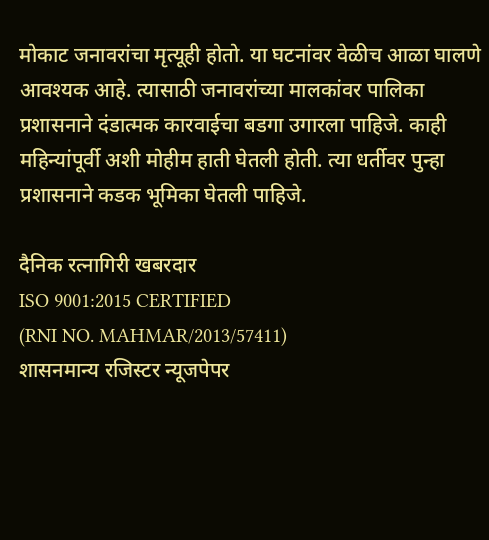मोकाट जनावरांचा मृत्यूही होतो. या घटनांवर वेळीच आळा घालणे आवश्यक आहे. त्यासाठी जनावरांच्या मालकांवर पालिका प्रशासनाने दंडात्मक कारवाईचा बडगा उगारला पाहिजे. काही महिन्यांपूर्वी अशी मोहीम हाती घेतली होती. त्या धर्तीवर पुन्हा प्रशासनाने कडक भूमिका घेतली पाहिजे.

दैनिक रत्नागिरी खबरदार
ISO 9001:2015 CERTIFIED
(RNI NO. MAHMAR/2013/57411)
शासनमान्य रजिस्टर न्यूजपेपर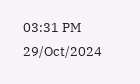03:31 PM 29/Oct/2024